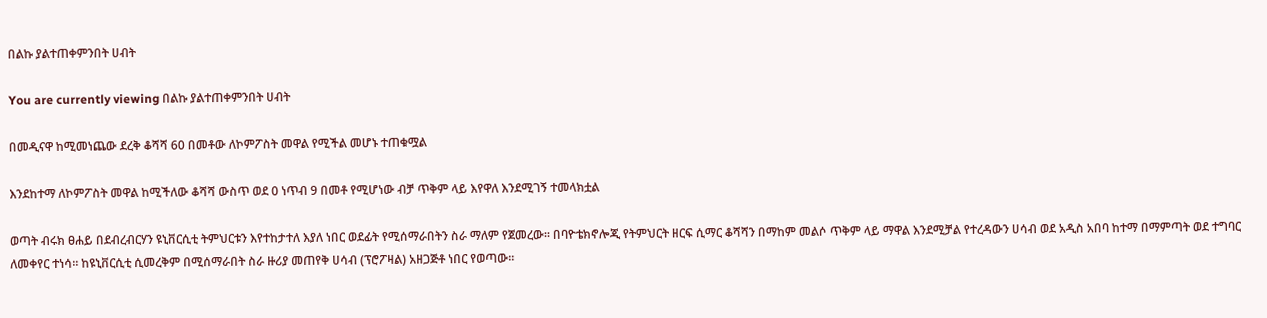በልኩ ያልተጠቀምንበት ሀብት

You are currently viewing በልኩ ያልተጠቀምንበት ሀብት

በመዲናዋ ከሚመነጨው ደረቅ ቆሻሻ 60 በመቶው ለኮምፖስት መዋል የሚችል መሆኑ ተጠቁሟል

እንደከተማ ለኮምፖስት መዋል ከሚችለው ቆሻሻ ውስጥ ወደ 0 ነጥብ 9 በመቶ የሚሆነው ብቻ ጥቅም ላይ እየዋለ እንደሚገኝ ተመላክቷል

ወጣት ብሩክ ፀሐይ በደብረብርሃን ዩኒቨርሲቲ ትምህርቱን እየተከታተለ እያለ ነበር ወደፊት የሚሰማራበትን ስራ ማለም የጀመረው፡፡ በባዮቴክኖሎጂ የትምህርት ዘርፍ ሲማር ቆሻሻን በማከም መልሶ ጥቅም ላይ ማዋል እንደሚቻል የተረዳውን ሀሳብ ወደ አዲስ አበባ ከተማ በማምጣት ወደ ተግባር ለመቀየር ተነሳ። ከዩኒቨርሲቲ ሲመረቅም በሚሰማራበት ስራ ዙሪያ መጠየቅ ሀሳብ (ፕሮፖዛል) አዘጋጅቶ ነበር የወጣው፡፡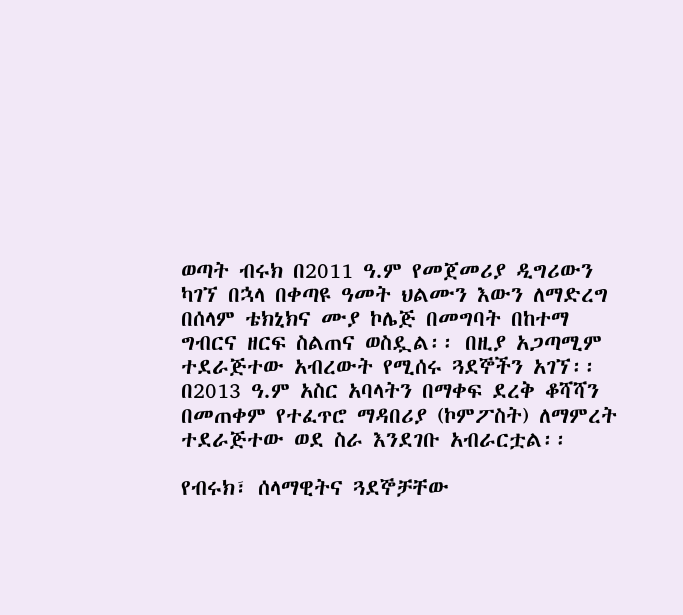ወጣት ብሩክ በ2011 ዓ.ም የመጀመሪያ ዲግሪውን ካገኘ በኋላ በቀጣዩ ዓመት ህልሙን እውን ለማድረግ በሰላም ቴክኒክና ሙያ ኮሌጅ በመግባት በከተማ ግብርና ዘርፍ ስልጠና ወስዷል፡፡ በዚያ አጋጣሚም ተደራጅተው አብረውት የሚሰሩ ጓደኞችን አገኘ፡፡ በ2013 ዓ.ም አስር አባላትን በማቀፍ ደረቅ ቆሻሻን በመጠቀም የተፈጥሮ ማዳበሪያ (ኮምፖስት) ለማምረት ተደራጅተው ወደ ስራ እንደገቡ አብራርቷል፡፡

የብሩክ፣ ሰላማዊትና ጓደኞቻቸው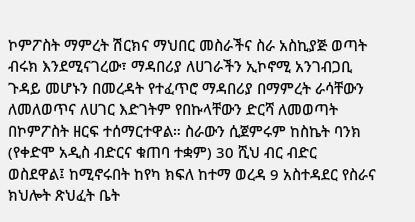ኮምፖስት ማምረት ሽርክና ማህበር መስራችና ስራ አስኪያጅ ወጣት ብሩክ እንደሚናገረው፣ ማዳበሪያ ለሀገራችን ኢኮኖሚ አንገብጋቢ ጉዳይ መሆኑን በመረዳት የተፈጥሮ ማዳበሪያ በማምረት ራሳቸውን ለመለወጥና ለሀገር እድገትም የበኩላቸውን ድርሻ ለመወጣት በኮምፖስት ዘርፍ ተሰማርተዋል። ስራውን ሲጀምሩም ከስኬት ባንክ (የቀድሞ አዲስ ብድርና ቁጠባ ተቋም) 30 ሺህ ብር ብድር ወስደዋል፤ ከሚኖሩበት ከየካ ክፍለ ከተማ ወረዳ 9 አስተዳደር የስራና ክህሎት ጽህፈት ቤት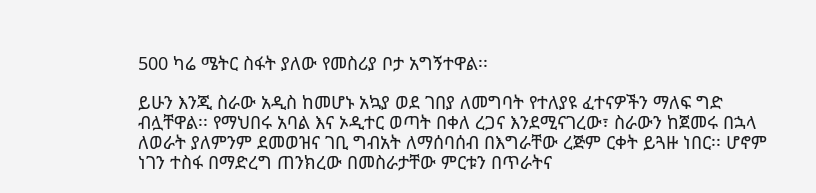500 ካሬ ሜትር ስፋት ያለው የመስሪያ ቦታ አግኝተዋል፡፡

ይሁን እንጂ ስራው አዲስ ከመሆኑ አኳያ ወደ ገበያ ለመግባት የተለያዩ ፈተናዎችን ማለፍ ግድ ብሏቸዋል፡፡ የማህበሩ አባል እና ኦዲተር ወጣት በቀለ ረጋና እንደሚናገረው፣ ስራውን ከጀመሩ በኋላ ለወራት ያለምንም ደመወዝና ገቢ ግብአት ለማሰባሰብ በእግራቸው ረጅም ርቀት ይጓዙ ነበር፡፡ ሆኖም ነገን ተስፋ በማድረግ ጠንክረው በመስራታቸው ምርቱን በጥራትና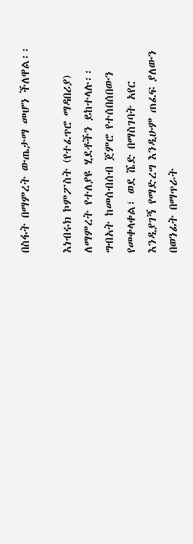በስፋት በማምረት ውጤታማ መሆን ችለዋል፡፡

እነብሩክ ኮምፖስት (የተፈጥሮ ማዳበሪያ) ለማምረት የተለያዩ ሂደቶችን ይከተላሉ፡፡ ግብአት ከመሰብሰብ ጀምሮ የተሰበሰበውን የመቀላቀል፣ ወደ ሼድ በማስገባት አየር እንዲያገኝ የማድረግ እንዲሁም ጠፈፍ ያለውን በወንፊት በማጥራት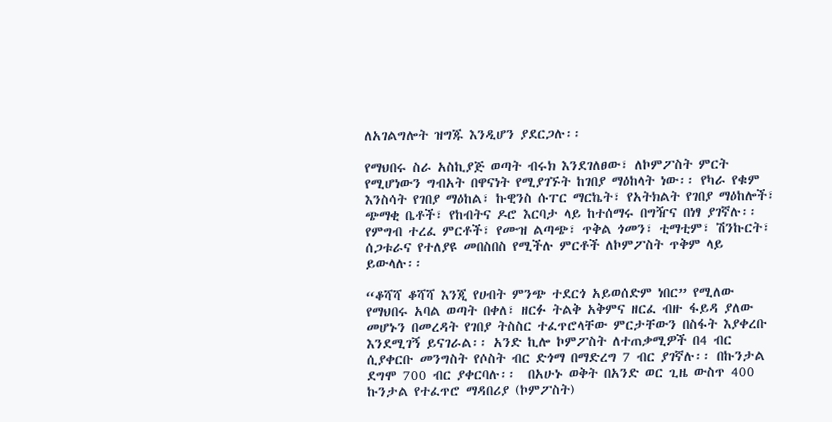ለአገልግሎት ዝግጁ እንዲሆን ያደርጋሉ፡፡

የማህበሩ ስራ አስኪያጅ ወጣት ብሩክ እንደገለፀው፣ ለኮምፖስት ምርት የሚሆነውን ግብአት በዋናነት የሚያገኙት ከገበያ ማዕከላት ነው፡፡ የካራ የቁም እንስሳት የገበያ ማዕከል፣ ኩዊንስ ሱፐር ማርኬት፣ የአትክልት የገበያ ማዕከሎች፣ ጭማቂ ቤቶች፣ የከብትና ዶሮ እርባታ ላይ ከተሰማሩ በግዥና በነፃ ያገኛሉ፡፡ የምግብ ተረፈ ምርቶች፣ የሙዝ ልጣጭ፣ ጥቅል ጎመን፣ ቲማቲም፣ ሽንኩርት፣ ሰጋቱራና የተለያዩ መበስበስ የሚችሉ ምርቶች ለኮምፖስት ጥቅም ላይ ይውላሉ፡፡

“ቆሻሻ ቆሻሻ እንጂ የሀብት ምንጭ ተደርጎ አይወሰድም ነበር” የሚለው የማህበሩ አባል ወጣት በቀለ፣ ዘርፉ ትልቅ አቅምና ዘርፈ ብዙ ፋይዳ ያለው መሆኑን በመረዳት የገበያ ትስስር ተፈጥሮላቸው ምርታቸውን በስፋት እያቀረቡ እንደሚገኝ ይናገራል፡፡ አንድ ኪሎ ኮምፖስት ለተጠቃሚዎች በ4 ብር ሲያቀርቡ መንግስት የሶስት ብር ድጎማ በማድረግ 7 ብር ያገኛሉ፡፡ በኩንታል ደግሞ 700 ብር ያቀርባሉ፡፡  በአሁኑ ወቅት በአንድ ወር ጊዜ ውስጥ 400 ኩንታል የተፈጥሮ ማዳበሪያ (ኮምፖስት)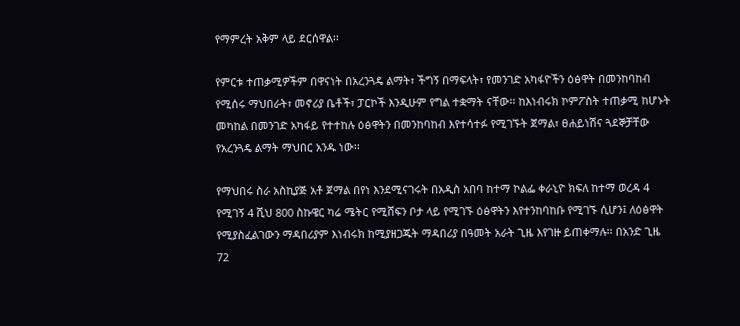የማምረት አቅም ላይ ደርሰዋል፡፡

የምርቱ ተጠቃሚዎችም በዋናነት በአረንጓዴ ልማት፣ ችግኝ በማፍላት፣ የመንገድ አካፋዮችን ዕፅዋት በመንከባከብ የሚሰሩ ማህበራት፣ መኖሪያ ቤቶች፣ ፓርኮች እንዲሁም የግል ተቋማት ናቸው፡፡ ከእነብሩክ ኮምፖስት ተጠቃሚ ከሆኑት መካከል በመንገድ አካፋይ የተተከሉ ዕፅዋትን በመንከባከብ እየተሳተፉ የሚገኙት ጀማል፣ ፀሐይነሽና ጓደኞቻቸው የአረንጓዴ ልማት ማህበር አንዱ ነው፡፡

የማህበሩ ስራ አስኪያጅ አቶ ጀማል በየነ እንደሚናገሩት በአዲስ አበባ ከተማ ኮልፌ ቀራኒዮ ክፍለ ከተማ ወረዳ 4 የሚገኝ 4 ሺህ 800 ስኩዌር ካሬ ሜትር የሚሸፍን ቦታ ላይ የሚገኙ ዕፅዋትን እየተንከባከቡ የሚገኙ ሲሆን፤ ለዕፅዋት የሚያስፈልገውን ማዳበሪያም እነብሩክ ከሚያዘጋጁት ማዳበሪያ በዓመት አራት ጊዜ እየገዙ ይጠቀማሉ፡፡ በአንድ ጊዜ 72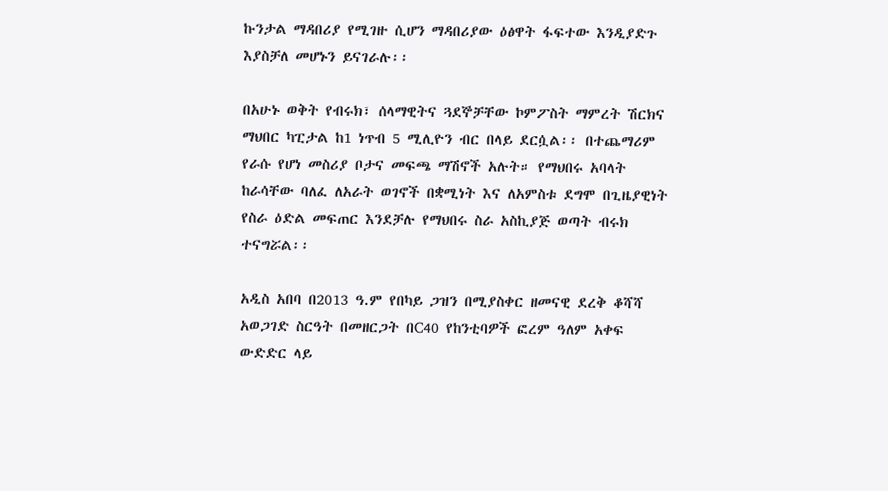ኩንታል ማዳበሪያ የሚገዙ ሲሆን ማዳበሪያው ዕፅዋት ፋፍተው እንዲያድጉ እያስቻለ መሆኑን ይናገራሉ፡፡

በአሁኑ ወቅት የብሩክ፣ ሰላማዊትና ጓደኞቻቸው ኮምፖስት ማምረት ሽርክና ማህበር ካፒታል ከ1 ነጥብ 5 ሚሊዮን ብር በላይ ደርሷል፡፡ በተጨማሪም የራሱ የሆነ መስሪያ ቦታና መፍጫ ማሽኖች አሉት። የማህበሩ አባላት ከራሳቸው ባለፈ ለአራት ወገኖች በቋሚነት እና ለአምስቱ ደግሞ በጊዜያዊነት የስራ ዕድል መፍጠር እንደቻሉ የማህበሩ ስራ አስኪያጅ ወጣት ብሩክ ተናግሯል፡፡

አዲስ አበባ በ2013 ዓ.ም የበካይ ጋዝን በሚያስቀር ዘመናዊ ደረቅ ቆሻሻ አወጋገድ ስርዓት በመዘርጋት በC40 የከንቲባዎች ፎረም ዓለም አቀፍ ውድድር ላይ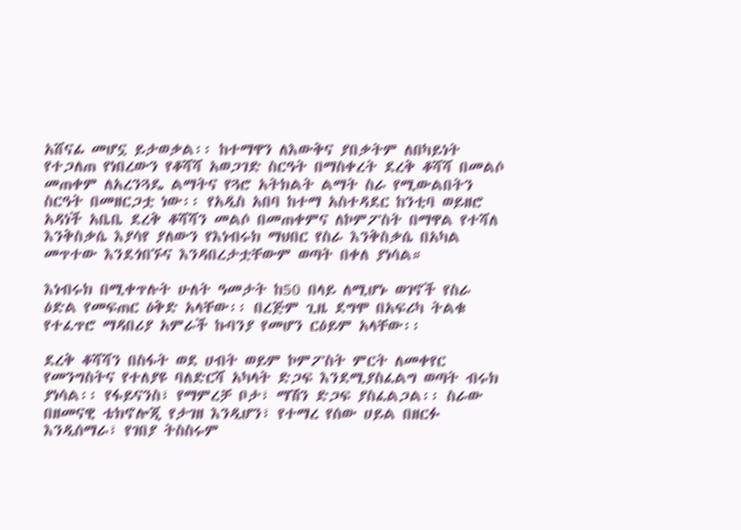አሸናፊ መሆኗ ይታወቃል፡፡ ከተማዋን ለእውቅና ያበቃትም ለበካይነት የተጋለጠ የነበረውን የቆሻሻ አወጋገድ ስርዓት በማስቀረት ደረቅ ቆሻሻ በመልሶ መጠቀም ለአረንጓዴ ልማትና የጓሮ አትክልት ልማት ስራ የሚውልበትን ስርዓት በመዘርጋቷ ነው፡፡ የአዲስ አበባ ከተማ አስተዳደር ከንቲባ ወይዘሮ አዳነች አቤቤ ደረቅ ቆሻሻን መልሶ በመጠቀምና ለኮምፖስት በማዋል የተሻለ እንቅስቃሴ እያሳየ ያለውን የእነብሩክ ማህበር የስራ እንቅስቃሴ በአካል መጥተው እንደጎበኙና እንዳበረታቷቸውም ወጣት በቀለ ያነሳል።

እነብሩክ በሚቀጥሉት ሁለት ዓመታት ከ50 በላይ ለሚሆኑ ወገኖች የስራ ዕድል የመፍጠር ዕቅድ አላቸው፡፡ በረጅም ጊዜ ደግሞ በአፍሪካ ትልቁ የተፈጥሮ ማዳበሪያ አምራች ኩባንያ የመሆን ርዕይም አላቸው፡፡

ደረቅ ቆሻሻን በስፋት ወደ ሀብት ወይም ኮምፖስት ምርት ለመቀየር የመንግስትና የተለያዩ ባለድርሻ አካላት ድጋፍ እንደሚያስፈልግ ወጣት ብሩክ ያነሳል፡፡ የፋይናንስ፣ የማምረቻ ቦታ፣ ማሽን ድጋፍ ያስፈልጋል፡፡ ስራው በዘመናዊ ቴክኖሎጂ የታገዘ እንዲሆን፣ የተማረ የሰው ሀይል በዘርፉ እንዲሰማራ፣ የገበያ ትስስሩም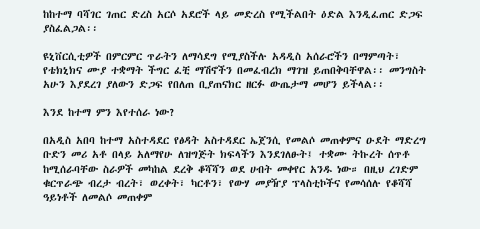ከከተማ ባሻገር ገጠር ድረስ አርሶ አደሮች ላይ መድረስ የሚችልበት ዕድል እንዲፈጠር ድጋፍ ያስፈልጋል፡፡

ዩኒቨርሲቲዎች በምርምር ጥራትን ለማሳደግ የሚያስችሉ አዳዲስ አሰራሮችን በማምጣት፣ የቴክኒክና ሙያ ተቋማት ችግር ፈቺ ማሽኖችን በመፈብረክ ማገዝ ይጠበቅባቸዋል፡፡ መንግስት አሁን እያደረገ ያለውን ድጋፍ የበለጠ ቢያጠናክር ዘርፉ ውጤታማ መሆን ይችላል፡፡

እንደ ከተማ ምን እየተሰራ ነው?

በአዲስ አበባ ከተማ አስተዳደር የፅዳት አስተዳደር ኤጀንሲ የመልሶ መጠቀምና ዑደት ማድረግ ቡድን መሪ አቶ በላይ አለማየሁ ለዝግጅት ክፍላችን እንደገለፁት፤ ተቋሙ ትኩረት ሰጥቶ ከሚሰራባቸው ስራዎች መካከል ደረቅ ቆሻሻን ወደ ሀብት መቀየር አንዱ ነው። በዚህ ረገድም ቁርጥራጭ ብረታ ብረት፣ ወረቀት፣ ካርቶን፣ የውሃ መያዥያ ፕላስቲኮችና የመሳሰሉ የቆሻሻ ዓይነቶች ለመልሶ መጠቀም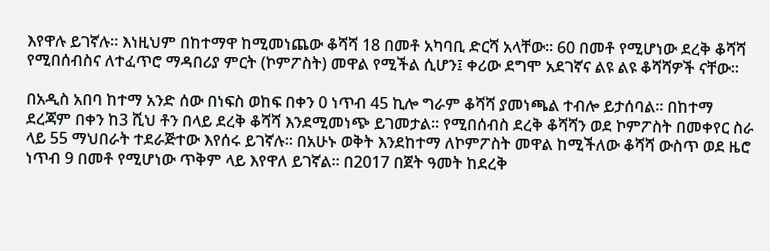እየዋሉ ይገኛሉ። እነዚህም በከተማዋ ከሚመነጨው ቆሻሻ 18 በመቶ አካባቢ ድርሻ አላቸው። 60 በመቶ የሚሆነው ደረቅ ቆሻሻ የሚበሰብስና ለተፈጥሮ ማዳበሪያ ምርት (ኮምፖስት) መዋል የሚችል ሲሆን፤ ቀሪው ደግሞ አደገኛና ልዩ ልዩ ቆሻሻዎች ናቸው፡፡

በአዲስ አበባ ከተማ አንድ ሰው በነፍስ ወከፍ በቀን 0 ነጥብ 45 ኪሎ ግራም ቆሻሻ ያመነጫል ተብሎ ይታሰባል፡፡ በከተማ ደረጃም በቀን ከ3 ሺህ ቶን በላይ ደረቅ ቆሻሻ እንደሚመነጭ ይገመታል፡፡ የሚበሰብስ ደረቅ ቆሻሻን ወደ ኮምፖስት በመቀየር ስራ ላይ 55 ማህበራት ተደራጅተው እየሰሩ ይገኛሉ፡፡ በአሁኑ ወቅት እንደከተማ ለኮምፖስት መዋል ከሚችለው ቆሻሻ ውስጥ ወደ ዜሮ ነጥብ 9 በመቶ የሚሆነው ጥቅም ላይ እየዋለ ይገኛል፡፡ በ2017 በጀት ዓመት ከደረቅ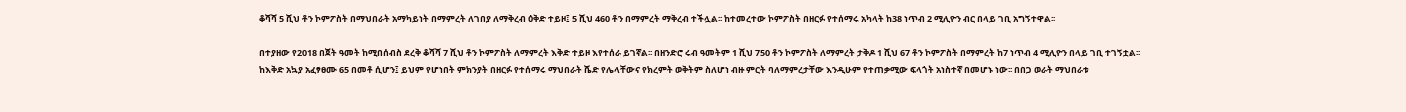ቆሻሻ 5 ሺህ ቶን ኮምፖስት በማህበራት አማካይነት በማምረት ለገበያ ለማቅረብ ዕቅድ ተይዞ፤ 5 ሺህ 460 ቶን በማምረት ማቅረብ ተችሏል፡፡ ከተመረተው ኮምፖስት በዘርፉ የተሰማሩ አካላት ከ38 ነጥብ 2 ሚሊዮን ብር በላይ ገቢ አግኝተዋል፡፡

በተያዘው የ2018 በጀት ዓመት ከሚበሰብስ ደረቅ ቆሻሻ 7 ሺህ ቶን ኮምፖስት ለማምረት እቅድ ተይዞ እየተሰራ ይገኛል፡፡ በዘንድሮ ሩብ ዓመትም 1 ሺህ 750 ቶን ኮምፖስት ለማምረት ታቅዶ 1 ሺህ 67 ቶን ኮምፖስት በማምረት ከ7 ነጥብ 4 ሚሊዮን በላይ ገቢ ተገኝቷል፡፡ ከእቅድ አኳያ አፈፃፀሙ 65 በመቶ ሲሆን፤ ይህም የሆነበት ምክንያት በዘርፉ የተሰማሩ ማህበራት ሼድ የሌላቸውና የክረምት ወቅትም ስለሆነ ብዙ ምርት ባለማምረታቸው እንዲሁም የተጠቃሚው ፍላጎት አነስተኛ በመሆኑ ነው፡፡ በበጋ ወራት ማህበራቱ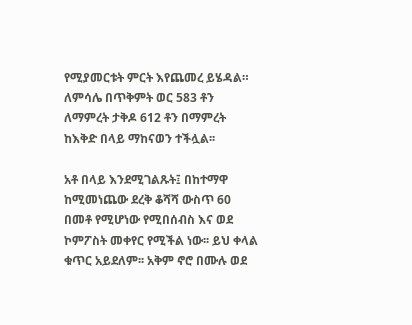የሚያመርቱት ምርት እየጨመረ ይሄዳል። ለምሳሌ በጥቅምት ወር 583 ቶን ለማምረት ታቅዶ 612 ቶን በማምረት ከእቅድ በላይ ማከናወን ተችሏል፡፡

አቶ በላይ እንደሚገልጹት፤ በከተማዋ ከሚመነጨው ደረቅ ቆሻሻ ውስጥ 60 በመቶ የሚሆነው የሚበሰብስ እና ወደ ኮምፖስት መቀየር የሚችል ነው፡፡ ይህ ቀላል ቁጥር አይደለም፡፡ አቅም ኖሮ በሙሉ ወደ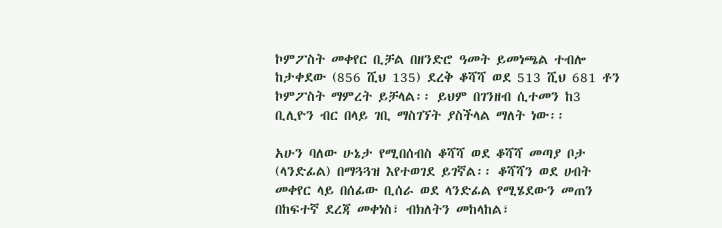ኮምፖስት መቀየር ቢቻል በዘንድሮ ዓመት ይመነጫል ተብሎ ከታቀደው (856 ሺህ 135) ደረቅ ቆሻሻ ወደ 513 ሺህ 681 ቶን ኮምፖስት ማምረት ይቻላል፡፡ ይህም በገንዘብ ሲተመን ከ3 ቢሊዮን ብር በላይ ገቢ ማስገኘት ያስችላል ማለት ነው፡፡

አሁን ባለው ሁኔታ የሚበሰብስ ቆሻሻ ወደ ቆሻሻ መጣያ ቦታ (ላንድፊል) በማጓጓዝ እየተወገደ ይገኛል፡፡ ቆሻሻን ወደ ሀብት መቀየር ላይ በሰፊው ቢሰራ ወደ ላንድፊል የሚሄደውን መጠን በከፍተኛ ደረጃ መቀነስ፣ ብክለትን መከላከል፣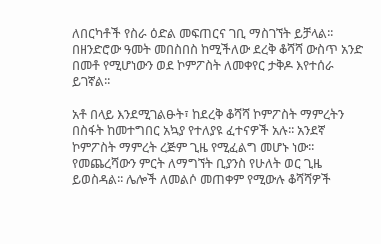ለበርካቶች የስራ ዕድል መፍጠርና ገቢ ማስገኘት ይቻላል፡፡ በዘንድሮው ዓመት መበስበስ ከሚችለው ደረቅ ቆሻሻ ውስጥ አንድ በመቶ የሚሆነውን ወደ ኮምፖስት ለመቀየር ታቅዶ እየተሰራ ይገኛል፡፡

አቶ በላይ እንደሚገልፁት፣ ከደረቅ ቆሻሻ ኮምፖስት ማምረትን በስፋት ከመተግበር አኳያ የተለያዩ ፈተናዎች አሉ፡፡ አንደኛ ኮምፖስት ማምረት ረጅም ጊዜ የሚፈልግ መሆኑ ነው፡፡ የመጨረሻውን ምርት ለማግኘት ቢያንስ የሁለት ወር ጊዜ ይወስዳል፡፡ ሌሎች ለመልሶ መጠቀም የሚውሉ ቆሻሻዎች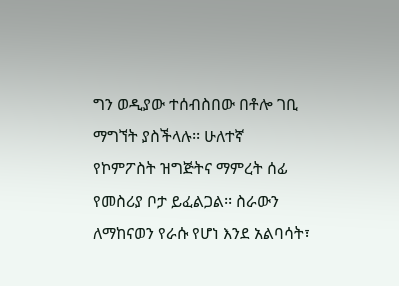ግን ወዲያው ተሰብስበው በቶሎ ገቢ ማግኘት ያስችላሉ፡፡ ሁለተኛ የኮምፖስት ዝግጅትና ማምረት ሰፊ የመስሪያ ቦታ ይፈልጋል፡፡ ስራውን ለማከናወን የራሱ የሆነ እንደ አልባሳት፣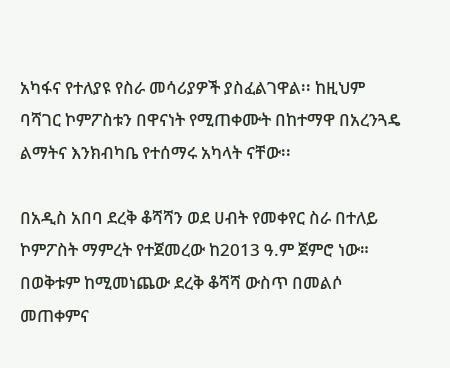አካፋና የተለያዩ የስራ መሳሪያዎች ያስፈልገዋል፡፡ ከዚህም ባሻገር ኮምፖስቱን በዋናነት የሚጠቀሙት በከተማዋ በአረንጓዴ ልማትና እንክብካቤ የተሰማሩ አካላት ናቸው፡፡

በአዲስ አበባ ደረቅ ቆሻሻን ወደ ሀብት የመቀየር ስራ በተለይ ኮምፖስት ማምረት የተጀመረው ከ2013 ዓ.ም ጀምሮ ነው። በወቅቱም ከሚመነጨው ደረቅ ቆሻሻ ውስጥ በመልሶ መጠቀምና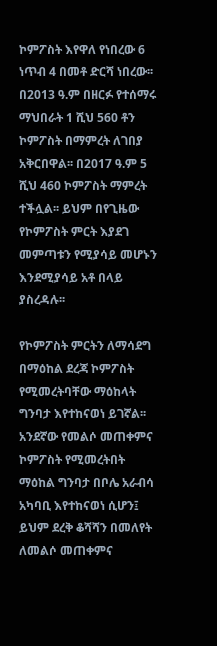ኮምፖስት እየዋለ የነበረው 6 ነጥብ 4 በመቶ ድርሻ ነበረው፡፡ በ2013 ዓ.ም በዘርፉ የተሰማሩ ማህበራት 1 ሺህ 560 ቶን ኮምፖስት በማምረት ለገበያ አቅርበዋል፡፡ በ2017 ዓ.ም 5 ሺህ 460 ኮምፖስት ማምረት ተችሏል፡፡ ይህም በየጊዜው የኮምፖስት ምርት እያደገ መምጣቱን የሚያሳይ መሆኑን እንደሚያሳይ አቶ በላይ ያስረዳሉ፡፡

የኮምፖስት ምርትን ለማሳደግ በማዕከል ደረጃ ኮምፖስት የሚመረትባቸው ማዕከላት ግንባታ እየተከናወነ ይገኛል፡፡ አንደኛው የመልሶ መጠቀምና ኮምፖስት የሚመረትበት ማዕከል ግንባታ በቦሌ አራብሳ አካባቢ እየተከናወነ ሲሆን፤ ይህም ደረቅ ቆሻሻን በመለየት ለመልሶ መጠቀምና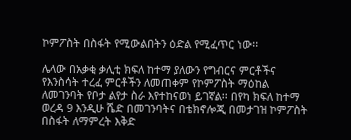ኮምፖስት በስፋት የሚውልበትን ዕድል የሚፈጥር ነው፡፡

ሌላው በአቃቂ ቃሊቲ ክፍለ ከተማ ያለውን የግብርና ምርቶችና የእንስሳት ተረፈ ምርቶችን ለመጠቀም የኮምፖስት ማዕከል ለመገንባት የቦታ ልየታ ስራ እየተከናወነ ይገኛል፡፡ በየካ ክፍለ ከተማ ወረዳ 9 እንዲሁ ሼድ በመገንባትና በቴክኖሎጂ በመታገዝ ኮምፖስት በስፋት ለማምረት እቅድ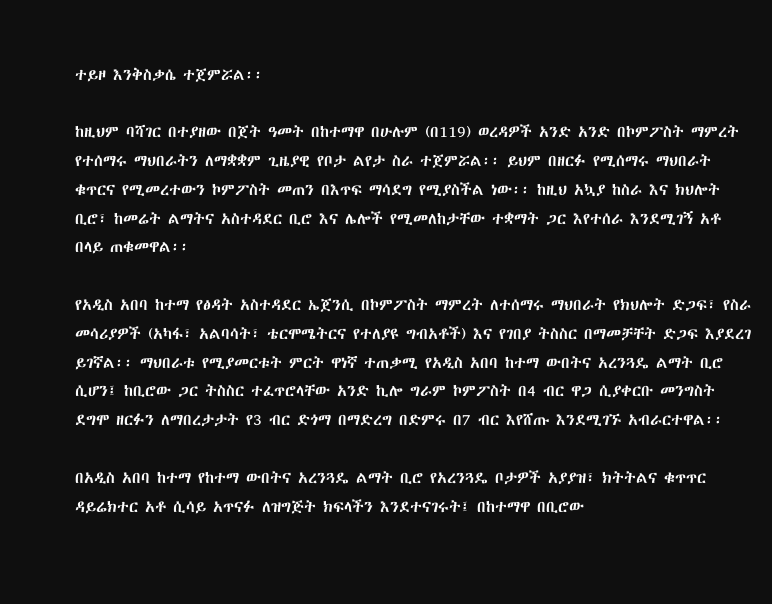ተይዞ እንቅስቃሴ ተጀምሯል፡፡

ከዚህም ባሻገር በተያዘው በጀት ዓመት በከተማዋ በሁሉም (በ119) ወረዳዎች አንድ አንድ በኮምፖስት ማምረት የተሰማሩ ማህበራትን ለማቋቋም ጊዜያዊ የቦታ ልየታ ስራ ተጀምሯል፡፡ ይህም በዘርፉ የሚሰማሩ ማህበራት ቁጥርና የሚመረተውን ኮምፖስት መጠን በእጥፍ ማሳደግ የሚያስችል ነው፡፡ ከዚህ አኳያ ከስራ እና ክህሎት ቢሮ፣ ከመሬት ልማትና አስተዳደር ቢሮ እና ሌሎች የሚመለከታቸው ተቋማት ጋር እየተሰራ እንደሚገኝ አቶ በላይ ጠቁመዋል፡፡

የአዲስ አበባ ከተማ የፅዳት አስተዳደር ኤጀንሲ በኮምፖስት ማምረት ለተሰማሩ ማህበራት የክህሎት ድጋፍ፣ የስራ መሳሪያዎች (አካፋ፣ አልባሳት፣ ቴርሞሜትርና የተለያዩ ግብአቶች) እና የገበያ ትስስር በማመቻቸት ድጋፍ እያደረገ ይገኛል፡፡ ማህበራቱ የሚያመርቱት ምርት ዋነኛ ተጠቃሚ የአዲስ አበባ ከተማ ውበትና አረንጓዴ ልማት ቢሮ ሲሆን፤ ከቢሮው ጋር ትስስር ተፈጥሮላቸው አንድ ኪሎ ግራም ኮምፖስት በ4 ብር ዋጋ ሲያቀርቡ መንግስት ደግሞ ዘርፉን ለማበረታታት የ3 ብር ድጎማ በማድረግ በድምሩ በ7 ብር እየሸጡ እንደሚገኙ አብራርተዋል፡፡

በአዲስ አበባ ከተማ የከተማ ውበትና አረንጓዴ ልማት ቢሮ የአረንጓዴ ቦታዎች አያያዝ፣ ክትትልና ቁጥጥር ዳይሬክተር አቶ ሲሳይ አጥናፉ ለዝግጅት ክፍላችን እንደተናገሩት፤ በከተማዋ በቢሮው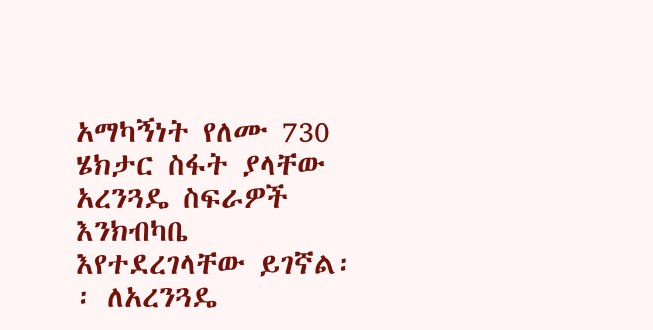አማካኝነት የለሙ 730 ሄክታር ስፋት ያላቸው አረንጓዴ ስፍራዎች እንክብካቤ እየተደረገላቸው ይገኛል፡፡ ለአረንጓዴ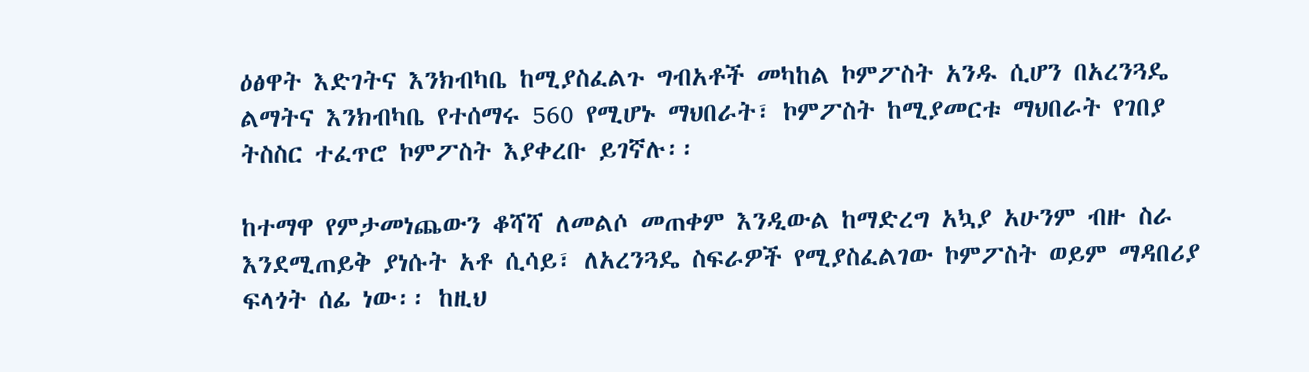ዕፅዋት እድገትና እንክብካቤ ከሚያስፈልጉ ግብአቶች መካከል ኮምፖስት አንዱ ሲሆን በአረንጓዴ ልማትና እንክብካቤ የተሰማሩ 560 የሚሆኑ ማህበራት፣ ኮምፖስት ከሚያመርቱ ማህበራት የገበያ ትስስር ተፈጥሮ ኮምፖስት እያቀረቡ ይገኛሉ፡፡

ከተማዋ የምታመነጨውን ቆሻሻ ለመልሶ መጠቀም እንዲውል ከማድረግ አኳያ አሁንም ብዙ ስራ እንደሚጠይቅ ያነሱት አቶ ሲሳይ፣ ለአረንጓዴ ስፍራዎች የሚያስፈልገው ኮምፖስት ወይም ማዳበሪያ ፍላጎት ሰፊ ነው፡፡ ከዚህ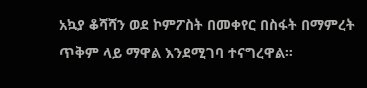አኳያ ቆሻሻን ወደ ኮምፖስት በመቀየር በስፋት በማምረት ጥቅም ላይ ማዋል እንደሚገባ ተናግረዋል፡፡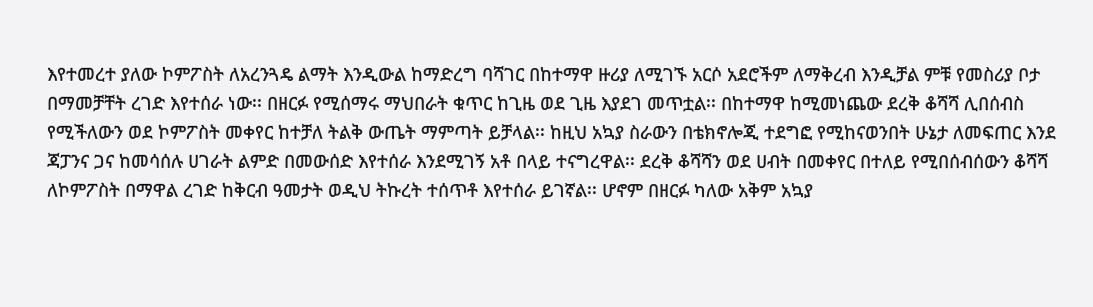እየተመረተ ያለው ኮምፖስት ለአረንጓዴ ልማት እንዲውል ከማድረግ ባሻገር በከተማዋ ዙሪያ ለሚገኙ አርሶ አደሮችም ለማቅረብ እንዲቻል ምቹ የመስሪያ ቦታ በማመቻቸት ረገድ እየተሰራ ነው፡፡ በዘርፉ የሚሰማሩ ማህበራት ቁጥር ከጊዜ ወደ ጊዜ እያደገ መጥቷል፡፡ በከተማዋ ከሚመነጨው ደረቅ ቆሻሻ ሊበሰብስ የሚችለውን ወደ ኮምፖስት መቀየር ከተቻለ ትልቅ ውጤት ማምጣት ይቻላል፡፡ ከዚህ አኳያ ስራውን በቴክኖሎጂ ተደግፎ የሚከናወንበት ሁኔታ ለመፍጠር እንደ ጃፓንና ጋና ከመሳሰሉ ሀገራት ልምድ በመውሰድ እየተሰራ እንደሚገኝ አቶ በላይ ተናግረዋል፡፡ ደረቅ ቆሻሻን ወደ ሀብት በመቀየር በተለይ የሚበሰብሰውን ቆሻሻ ለኮምፖስት በማዋል ረገድ ከቅርብ ዓመታት ወዲህ ትኩረት ተሰጥቶ እየተሰራ ይገኛል፡፡ ሆኖም በዘርፉ ካለው አቅም አኳያ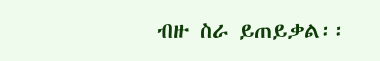ብዙ ስራ ይጠይቃል፡፡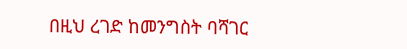በዚህ ረገድ ከመንግስት ባሻገር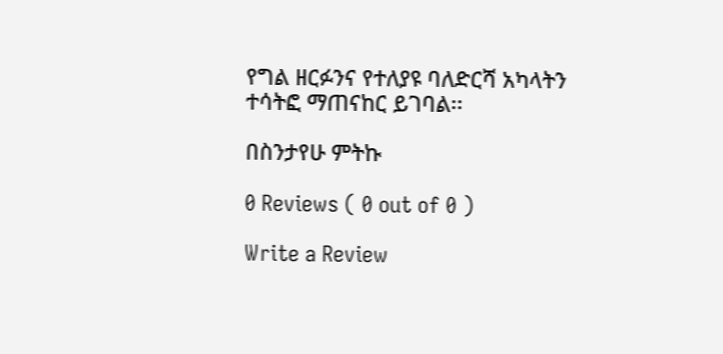የግል ዘርፉንና የተለያዩ ባለድርሻ አካላትን ተሳትፎ ማጠናከር ይገባል፡፡

በስንታየሁ ምትኩ

0 Reviews ( 0 out of 0 )

Write a Review